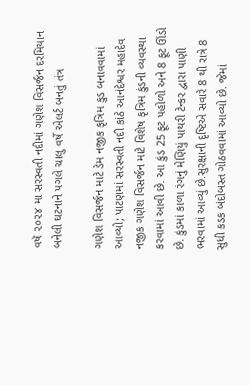વષૅ ૨૦૨૪ મા સરસ્વતી નદીમાં ગણેશ વિસર્જન દરમિયાન બનેલી ઘટનાને પગલે ચાલુ વર્ષે એલર્ટ બનતું તંત્ર

ગણેશ વિસર્જન માટે ડેમ નજીક કૃત્રિમ કુડ બનાવવામાં આવ્યો; પાટણમાં સરસ્વતી નદી કાંઠે આનંદેશ્વર મહાદેવ નજીક ગણેશ વિસર્જન માટે વિશેષ કૃત્રિમ કુંડની વ્યવસ્થા કરવામાં આવી છે. આ કુંડ 25 ફૂટ પહોળો અને 8 ફૂટ ઊંડો છે. કુંડમાં કાળા રંગનું મેણિયું પાથરી ટેન્કર દ્વારા પાણી ભરવામાં આવ્યું છે.સુરક્ષાની દૃષ્ટિએ સવારે 8 થી રાત્રે 8 સુધી કડક બંદોબસ્ત ગોઠવવામાં આવ્યો છે. જેમાં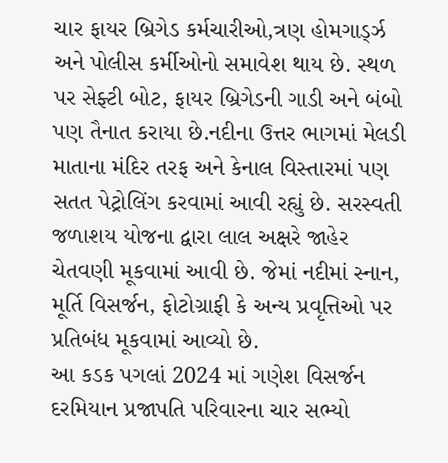ચાર ફાયર બ્રિગેડ કર્મચારીઓ,ત્રણ હોમગાર્ડ્ઝ અને પોલીસ કર્મીઓનો સમાવેશ થાય છે. સ્થળ પર સેફ્ટી બોટ, ફાયર બ્રિગેડની ગાડી અને બંબો પણ તૈનાત કરાયા છે.નદીના ઉત્તર ભાગમાં મેલડી માતાના મંદિર તરફ અને કેનાલ વિસ્તારમાં પણ સતત પેટ્રોલિંગ કરવામાં આવી રહ્યું છે. સરસ્વતી જળાશય યોજના દ્વારા લાલ અક્ષરે જાહેર ચેતવણી મૂકવામાં આવી છે. જેમાં નદીમાં સ્નાન, મૂર્તિ વિસર્જન, ફોટોગ્રાફી કે અન્ય પ્રવૃત્તિઓ પર પ્રતિબંધ મૂકવામાં આવ્યો છે.
આ કડક પગલાં 2024 માં ગણેશ વિસર્જન દરમિયાન પ્રજાપતિ પરિવારના ચાર સભ્યો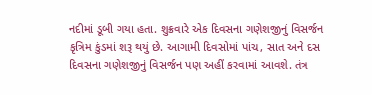નદીમાં ડૂબી ગયા હતા. શુક્રવારે એક દિવસના ગણેશજીનું વિસર્જન કૃત્રિમ કુંડમાં શરૂ થયું છે. આગામી દિવસોમાં પાંચ, સાત અને દસ દિવસના ગણેશજીનું વિસર્જન પણ અહીં કરવામાં આવશે. તંત્ર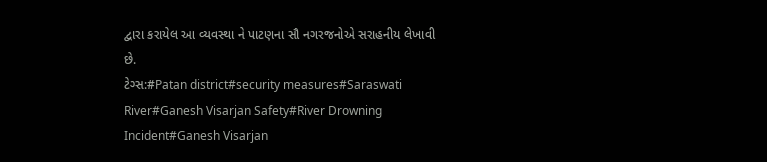દ્વારા કરાયેલ આ વ્યવસ્થા ને પાટણના સૌ નગરજનોએ સરાહનીય લેખાવી છે.
ટેગ્સ:#Patan district#security measures#Saraswati River#Ganesh Visarjan Safety#River Drowning Incident#Ganesh Visarjan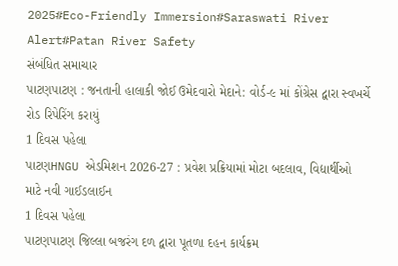2025#Eco-Friendly Immersion#Saraswati River Alert#Patan River Safety
સંબંધિત સમાચાર
પાટણપાટણ : જનતાની હાલાકી જોઈ ઉમેદવારો મેદાને: વોર્ડ-૯ માં કોંગ્રેસ દ્વારા સ્વખર્ચે રોડ રિપેરિંગ કરાયું
1 દિવસ પહેલા
પાટણHNGU એડમિશન 2026-27 : પ્રવેશ પ્રક્રિયામાં મોટા બદલાવ, વિદ્યાર્થીઓ માટે નવી ગાઈડલાઈન
1 દિવસ પહેલા
પાટણપાટણ જિલ્લા બજરંગ દળ દ્વારા પૂતળા દહન કાર્યક્રમ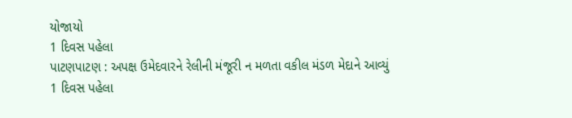યોજાયો
1 દિવસ પહેલા
પાટણપાટણ : અપક્ષ ઉમેદવારને રેલીની મંજૂરી ન મળતા વકીલ મંડળ મેદાને આવ્યું
1 દિવસ પહેલા